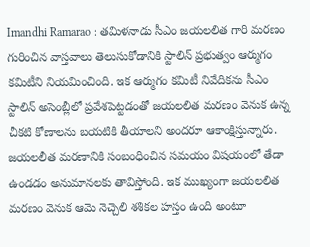Imandhi Ramarao : తమిళనాడు సీఎం జయలలిత గారి మరణం గురించిన వాస్తవాలు తెలుసుకోడానికి స్టాలిన్ ప్రభుత్వం ఆర్ముగం కమిటీని నియమించింది. ఇక ఆర్ముగం కమిటీ నివేదికను సీఎం స్టాలిన్ అసెంబ్లీలో ప్రవేశపెట్టడంతో జయలలిత మరణం వెనుక ఉన్న చీకటి కోణాలను బయటికి తీయాలని అందరూ ఆకాంక్షిస్తున్నారు. జయలలీత మరణానికి సంబంధించిన సమయం విషయంలో తేడా ఉండడం అనుమానలకు తావిస్తోంది. ఇక ముఖ్యంగా జయలలిత మరణం వెనుక ఆమె నెచ్చెలి శశికల హస్తం ఉంది అంటూ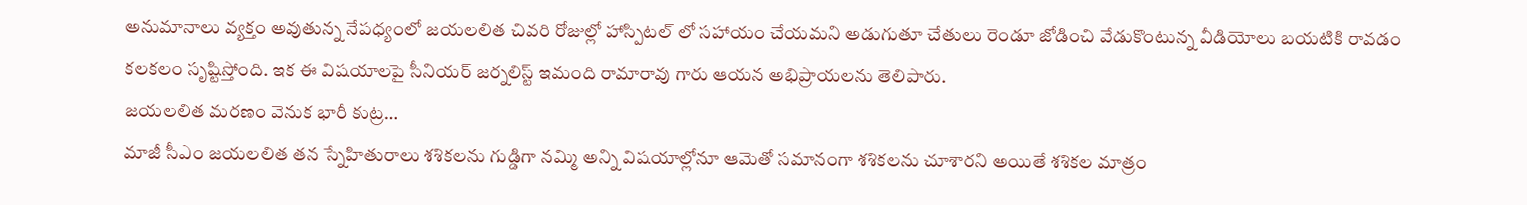అనుమానాలు వ్యక్తం అవుతున్న నేపధ్యంలో జయలలిత చివరి రోజుల్లో హాస్పిటల్ లో సహాయం చేయమని అడుగుతూ చేతులు రెండూ జోడించి వేడుకొంటున్న వీడియోలు బయటికి రావడం కలకలం సృష్టిస్తోంది. ఇక ఈ విషయాలపై సీనియర్ జర్నలిస్ట్ ఇమంది రామారావు గారు ఆయన అభిప్రాయలను తెలిపారు.
జయలలిత మరణం వెనుక భారీ కుట్ర…
మాజీ సీఎం జయలలిత తన స్నేహితురాలు శశికలను గుడ్డిగా నమ్మి అన్ని విషయాల్లోనూ ఆమెతో సమానంగా శశికలను చూశారని అయితే శశికల మాత్రం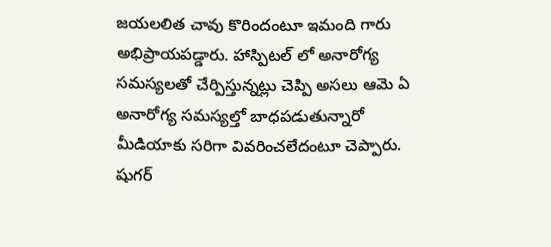జయలలిత చావు కొరిందంటూ ఇమంది గారు అభిప్రాయపడ్డారు. హాస్పిటల్ లో అనారోగ్య సమస్యలతో చేర్పిస్తున్నట్లు చెప్పి అసలు ఆమె ఏ అనారోగ్య సమస్యల్తో బాధపడుతున్నారో మీడియాకు సరిగా వివరించలేదంటూ చెప్పారు.
షుగర్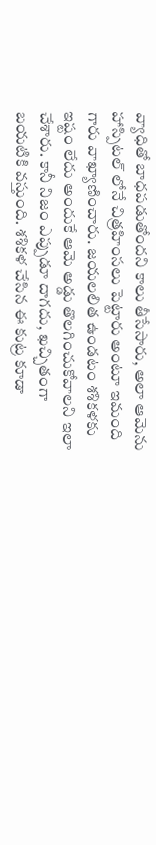వ్యాధితో బాధపడుతోందని కాలు తీసేసారు, అలా ఆమెను హాస్పిటల్ లోనే చిత్రహింసలు పెట్టారు అంటూ ఇమంది గారు వాఖ్యాణించారు. జయలలిత ఉండటం శశికళకు ఇష్టం లేదు అందుకే ఆమె అడ్డు తొలగించుకోవాలని ఇలా చేశారు. కానీ నిజం ఎప్పుడూ దాగదు, ఖచ్చితంగా బయటికి వస్తుంది. శశికళ చేసిన ఈ కుట్ర కూడా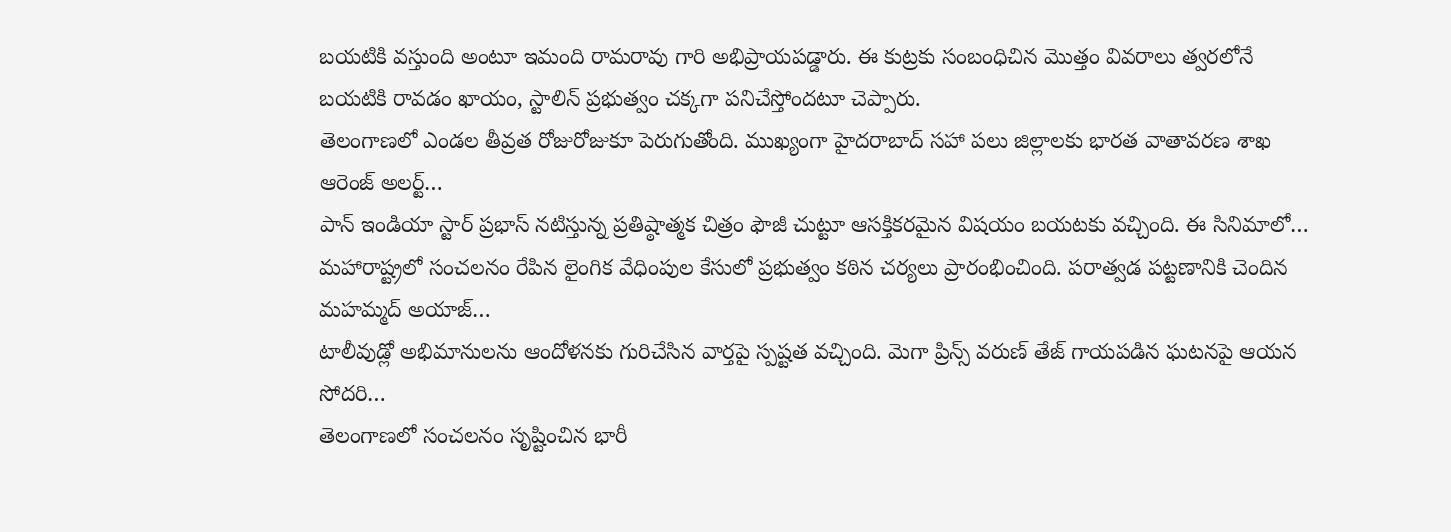బయటికి వస్తుంది అంటూ ఇమంది రామరావు గారి అభిప్రాయపడ్డారు. ఈ కుట్రకు సంబంధిచిన మొత్తం వివరాలు త్వరలోనే బయటికి రావడం ఖాయం, స్టాలిన్ ప్రభుత్వం చక్కగా పనిచేస్తోందటూ చెప్పారు.
తెలంగాణలో ఎండల తీవ్రత రోజురోజుకూ పెరుగుతోంది. ముఖ్యంగా హైదరాబాద్ సహా పలు జిల్లాలకు భారత వాతావరణ శాఖ ఆరెంజ్ అలర్ట్…
పాన్ ఇండియా స్టార్ ప్రభాస్ నటిస్తున్న ప్రతిష్ఠాత్మక చిత్రం ఫౌజీ చుట్టూ ఆసక్తికరమైన విషయం బయటకు వచ్చింది. ఈ సినిమాలో…
మహారాష్ట్రలో సంచలనం రేపిన లైంగిక వేధింపుల కేసులో ప్రభుత్వం కఠిన చర్యలు ప్రారంభించింది. పరాత్వడ పట్టణానికి చెందిన మహమ్మద్ అయాజ్…
టాలీవుడ్లో అభిమానులను ఆందోళనకు గురిచేసిన వార్తపై స్పష్టత వచ్చింది. మెగా ప్రిన్స్ వరుణ్ తేజ్ గాయపడిన ఘటనపై ఆయన సోదరి…
తెలంగాణలో సంచలనం సృష్టించిన భారీ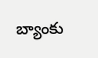బ్యాంకు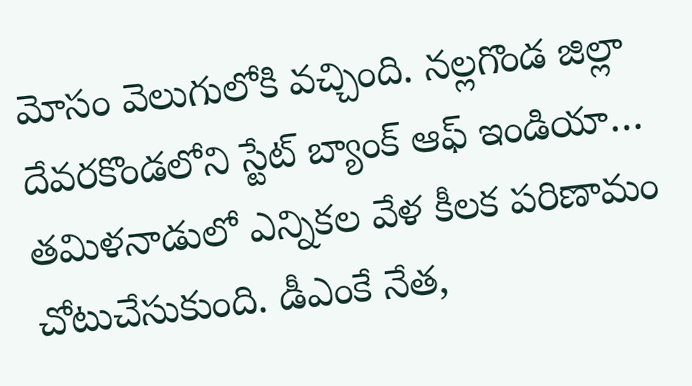మోసం వెలుగులోకి వచ్చింది. నల్లగొండ జిల్లా దేవరకొండలోని స్టేట్ బ్యాంక్ ఆఫ్ ఇండియా…
తమిళనాడులో ఎన్నికల వేళ కీలక పరిణామం చోటుచేసుకుంది. డీఎంకే నేత,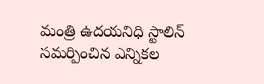మంత్రి ఉదయనిధి స్టాలిన్ సమర్పించిన ఎన్నికల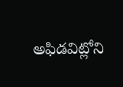అఫిడవిట్లోని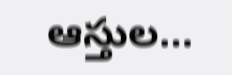ఆస్తుల…